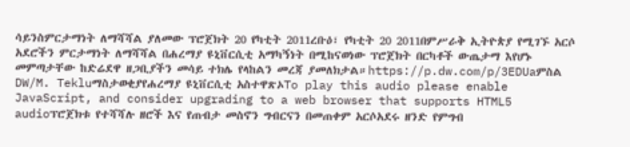ሳይንስምርታማነት ለማሻሻል ያለመው ፕሮጀክት 20 የካቲት 2011ረቡዕ፣ የካቲት 20 2011በምሥራቅ ኢትዮጵያ የሚገኙ አርሶ አደሮችን ምርታማነት ለማሻሻል በሐረማያ ዩኒቨርሲቲ አማካኝነት በሚከናወነው ፕሮጀክት በርካቶች ውጤታማ እየሆኑ መምጣታቸው ከድሬደዋ ዘጋቢያችን መሳይ ተክሌ የላከልን መረጃ ያመለክታል።https://p.dw.com/p/3EDUaምስል DW/M. Tekluማስታወቂያየሐረማያ ዩኒቨርሲቲ አስተዋጽኦTo play this audio please enable JavaScript, and consider upgrading to a web browser that supports HTML5 audioፕሮጀክቱ የተሻሻሉ ዘሮች እና የጠብታ መስኖን ግብርናን በመጠቀም አርሶአደሩ ዘንድ የምግብ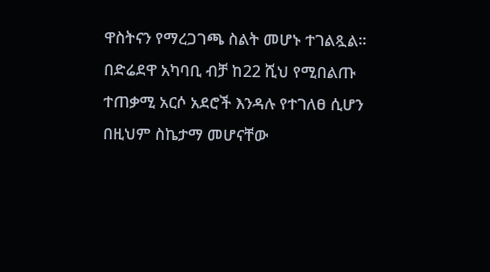ዋስትናን የማረጋገጫ ስልት መሆኑ ተገልጿል። በድሬደዋ አካባቢ ብቻ ከ22 ሺህ የሚበልጡ ተጠቃሚ አርሶ አደሮች እንዳሉ የተገለፀ ሲሆን በዚህም ስኬታማ መሆናቸው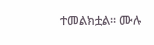ተመልክቷል። ሙሉ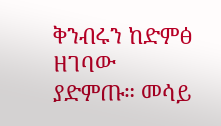ቅንብሩን ከድምፅ ዘገባው ያድምጡ። መሳይ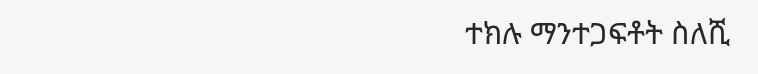ተክሉ ማንተጋፍቶት ስለሺ